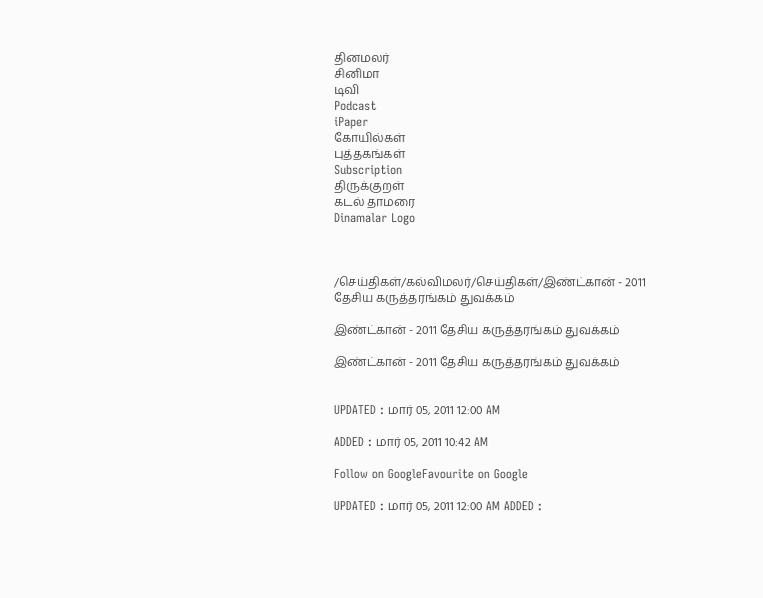தினமலர்
சினிமா
டிவி
Podcast
iPaper
கோயில்கள்
புத்தகங்கள்
Subscription
திருக்குறள்
கடல் தாமரை
Dinamalar Logo



/செய்திகள்/கல்விமலர்/செய்திகள்/இண்ட்கான் - 2011 தேசிய கருத்தரங்கம் துவக்கம்

இண்ட்கான் - 2011 தேசிய கருத்தரங்கம் துவக்கம்

இண்ட்கான் - 2011 தேசிய கருத்தரங்கம் துவக்கம்


UPDATED : மார் 05, 2011 12:00 AM

ADDED : மார் 05, 2011 10:42 AM

Follow on GoogleFavourite on Google

UPDATED : மார் 05, 2011 12:00 AM ADDED :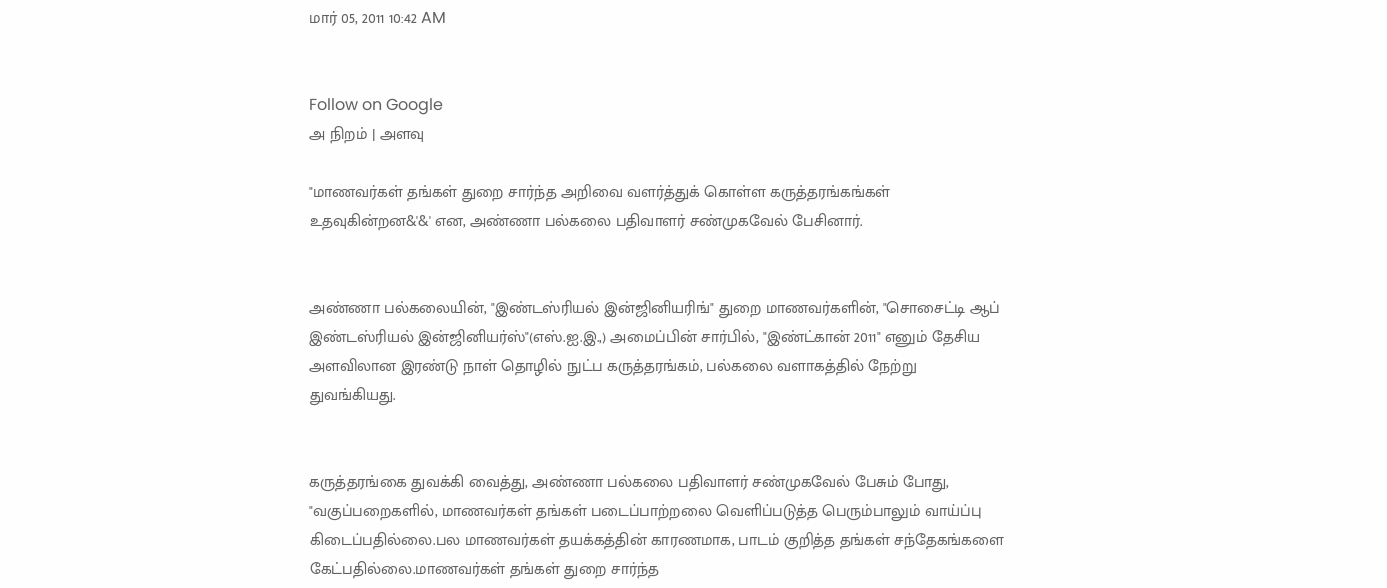மார் 05, 2011 10:42 AM


Follow on Google
அ நிறம் | அளவு

"மாணவர்கள் தங்கள் துறை சார்ந்த அறிவை வளர்த்துக் கொள்ள கருத்தரங்கங்கள் உதவுகின்றன&'&' என, அண்ணா பல்கலை பதிவாளர் சண்முகவேல் பேசினார்.


அண்ணா பல்கலையின், "இண்டஸ்ரியல் இன்ஜினியரிங்" துறை மாணவர்களின், "சொசைட்டி ஆப் இண்டஸ்ரியல் இன்ஜினியர்ஸ்"(எஸ்.ஐ.இ.,) அமைப்பின் சார்பில், "இண்ட்கான் 2011" எனும் தேசிய அளவிலான இரண்டு நாள் தொழில் நுட்ப கருத்தரங்கம், பல்கலை வளாகத்தில் நேற்று துவங்கியது.


கருத்தரங்கை துவக்கி வைத்து, அண்ணா பல்கலை பதிவாளர் சண்முகவேல் பேசும் போது, "வகுப்பறைகளில், மாணவர்கள் தங்கள் படைப்பாற்றலை வெளிப்படுத்த பெரும்பாலும் வாய்ப்பு கிடைப்பதில்லை.பல மாணவர்கள் தயக்கத்தின் காரணமாக, பாடம் குறித்த தங்கள் சந்தேகங்களை கேட்பதில்லை.மாணவர்கள் தங்கள் துறை சார்ந்த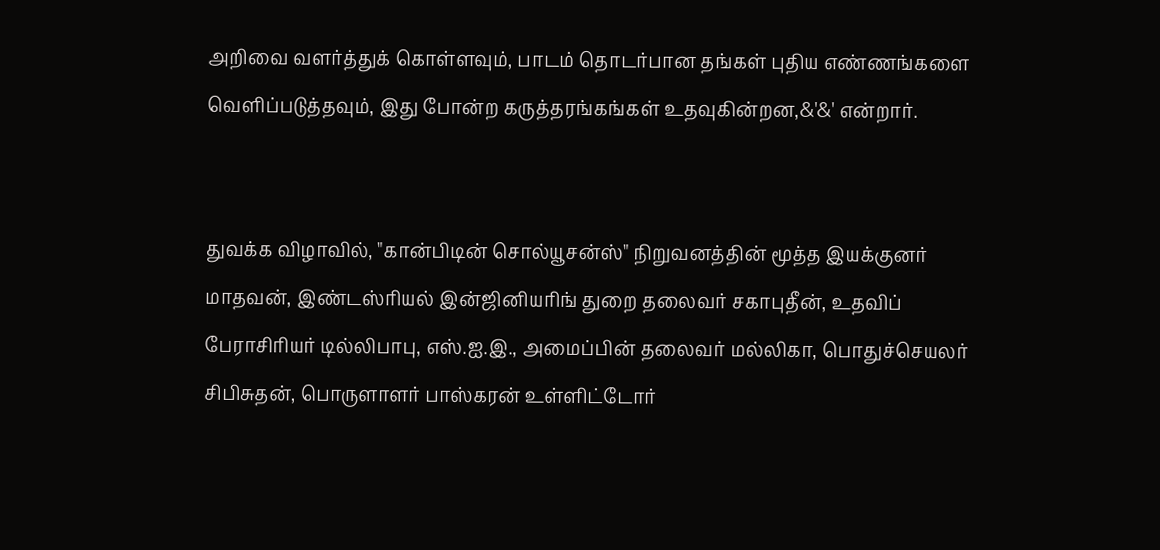அறிவை வளர்த்துக் கொள்ளவும், பாடம் தொடர்பான தங்கள் புதிய எண்ணங்களை வெளிப்படுத்தவும், இது போன்ற கருத்தரங்கங்கள் உதவுகின்றன,&'&' என்றார்.


துவக்க விழாவில், "கான்பிடின் சொல்யூசன்ஸ்" நிறுவனத்தின் மூத்த இயக்குனர் மாதவன், இண்டஸ்ரியல் இன்ஜினியரிங் துறை தலைவர் சகாபுதீன், உதவிப் பேராசிரியர் டில்லிபாபு, எஸ்.ஐ.இ., அமைப்பின் தலைவர் மல்லிகா, பொதுச்செயலர் சிபிசுதன், பொருளாளர் பாஸ்கரன் உள்ளிட்டோர்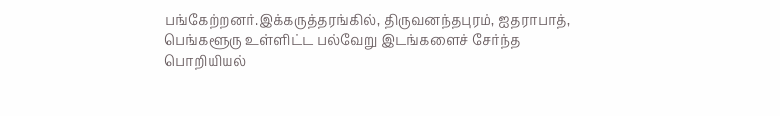பங்கேற்றனர்.இக்கருத்தரங்கில், திருவனந்தபுரம், ஐதராபாத், பெங்களூரு உள்ளிட்ட பல்வேறு இடங்களைச் சேர்ந்த பொறியியல்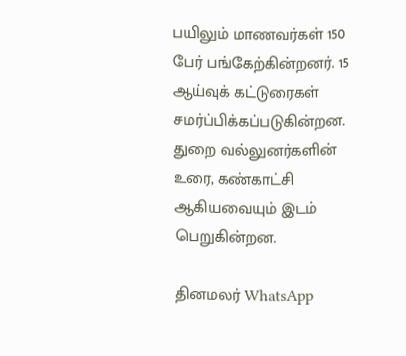பயிலும் மாணவர்கள் 150 பேர் பங்கேற்கின்றனர். 15 ஆய்வுக் கட்டுரைகள் சமர்ப்பிக்கப்படுகின்றன. துறை வல்லுனர்களின் உரை, கண்காட்சி ஆகியவையும் இடம் பெறுகின்றன.

தினமலர் WhatsApp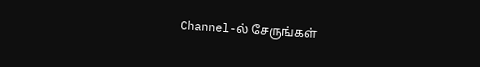Channel-ல் சேருங்கள்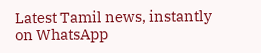Latest Tamil news, instantly on WhatsApp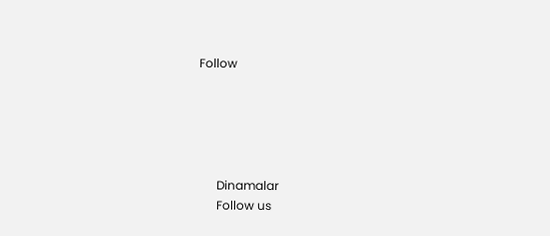Follow





      Dinamalar
      Follow us